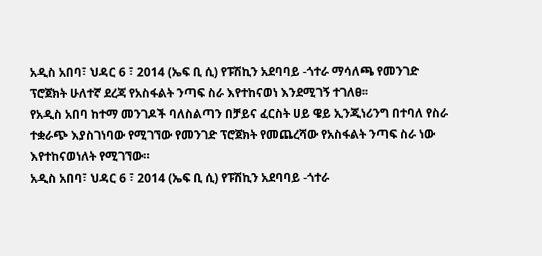አዲስ አበባ፣ ህዳር 6 ፣ 2014 (ኤፍ ቢ ሲ) የፑሽኪን አደባባይ -ጎተራ ማሳለጫ የመንገድ ፕሮጀክት ሁለተኛ ደረጃ የአስፋልት ንጣፍ ስራ እየተከናወነ እንደሚገኝ ተገለፀ፡፡
የአዲስ አበባ ከተማ መንገዶች ባለስልጣን በቻይና ፈርስት ሀይ ዌይ ኢንጂነሪንግ በተባለ የስራ ተቋራጭ እያስገነባው የሚገኘው የመንገድ ፕሮጀክት የመጨረሻው የአስፋልት ንጣፍ ስራ ነው እየተከናወነለት የሚገኘው።
አዲስ አበባ፣ ህዳር 6 ፣ 2014 (ኤፍ ቢ ሲ) የፑሽኪን አደባባይ -ጎተራ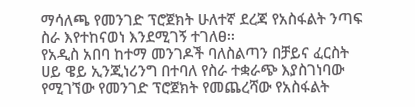ማሳለጫ የመንገድ ፕሮጀክት ሁለተኛ ደረጃ የአስፋልት ንጣፍ ስራ እየተከናወነ እንደሚገኝ ተገለፀ፡፡
የአዲስ አበባ ከተማ መንገዶች ባለስልጣን በቻይና ፈርስት ሀይ ዌይ ኢንጂነሪንግ በተባለ የስራ ተቋራጭ እያስገነባው የሚገኘው የመንገድ ፕሮጀክት የመጨረሻው የአስፋልት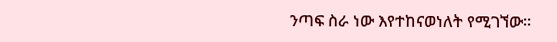ንጣፍ ስራ ነው እየተከናወነለት የሚገኘው።